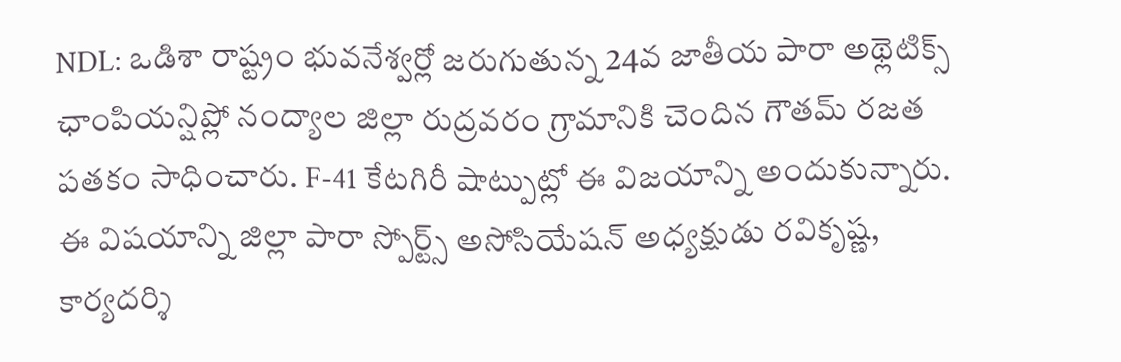NDL: ఒడిశా రాష్ట్రం భువనేశ్వర్లో జరుగుతున్న 24వ జాతీయ పారా అథ్లెటిక్స్ ఛాంపియన్షిప్లో నంద్యాల జిల్లా రుద్రవరం గ్రామానికి చెందిన గౌతమ్ రజత పతకం సాధించారు. F-41 కేటగిరీ షాట్పుట్లో ఈ విజయాన్ని అందుకున్నారు. ఈ విషయాన్ని జిల్లా పారా స్పోర్ట్స్ అసోసియేషన్ అధ్యక్షుడు రవికృష్ణ, కార్యదర్శి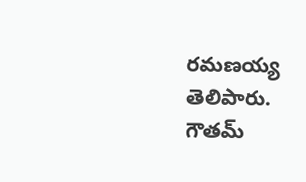రమణయ్య తెలిపారు. గౌతమ్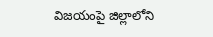విజయంపై జిల్లాలోని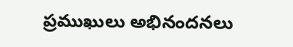ప్రముఖులు అభినందనలు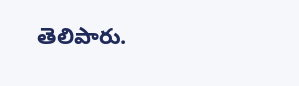తెలిపారు.